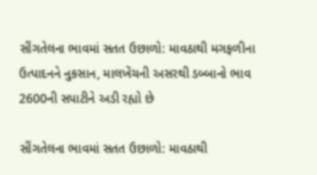સીંગતેલના ભાવમાં સતત ઉછાળો: માવઠાથી મગફળીના ઉત્પાદનને નુકસાન, માલખેંચની અસરથી ડબ્બાનો ભાવ 2600ની સપાટીને અડી રહ્યો છે

સીંગતેલના ભાવમાં સતત ઉછાળો: માવઠાથી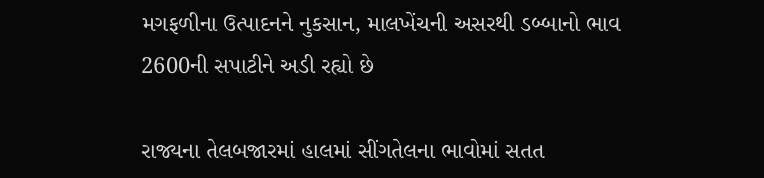મગફળીના ઉત્પાદનને નુકસાન, માલખેંચની અસરથી ડબ્બાનો ભાવ 2600ની સપાટીને અડી રહ્યો છે

રાજ્યના તેલબજારમાં હાલમાં સીંગતેલના ભાવોમાં સતત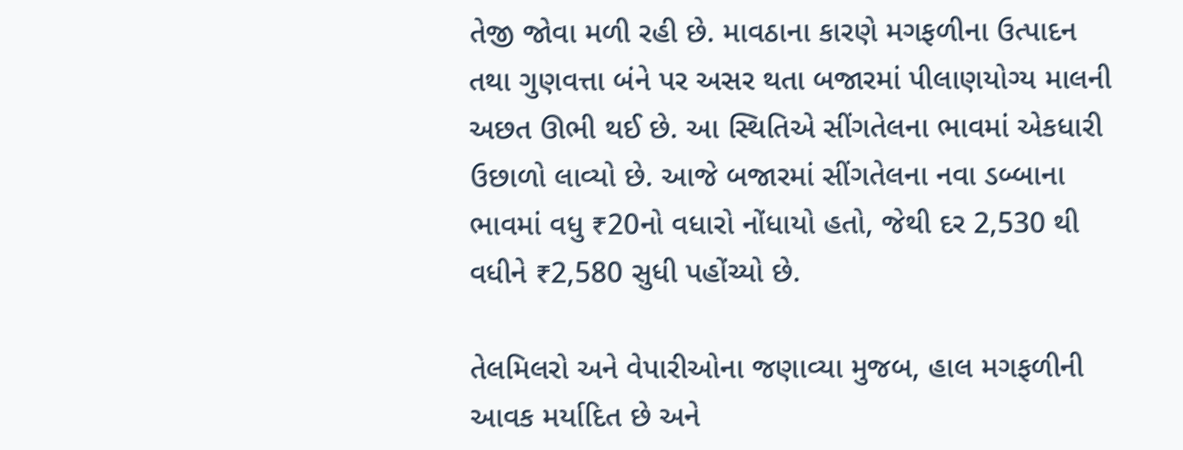તેજી જોવા મળી રહી છે. માવઠાના કારણે મગફળીના ઉત્પાદન તથા ગુણવત્તા બંને પર અસર થતા બજારમાં પીલાણયોગ્ય માલની અછત ઊભી થઈ છે. આ સ્થિતિએ સીંગતેલના ભાવમાં એકધારી ઉછાળો લાવ્યો છે. આજે બજારમાં સીંગતેલના નવા ડબ્બાના ભાવમાં વધુ ₹20નો વધારો નોંધાયો હતો, જેથી દર 2,530 થી વધીને ₹2,580 સુધી પહોંચ્યો છે.

તેલમિલરો અને વેપારીઓના જણાવ્યા મુજબ, હાલ મગફળીની આવક મર્યાદિત છે અને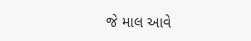જે માલ આવે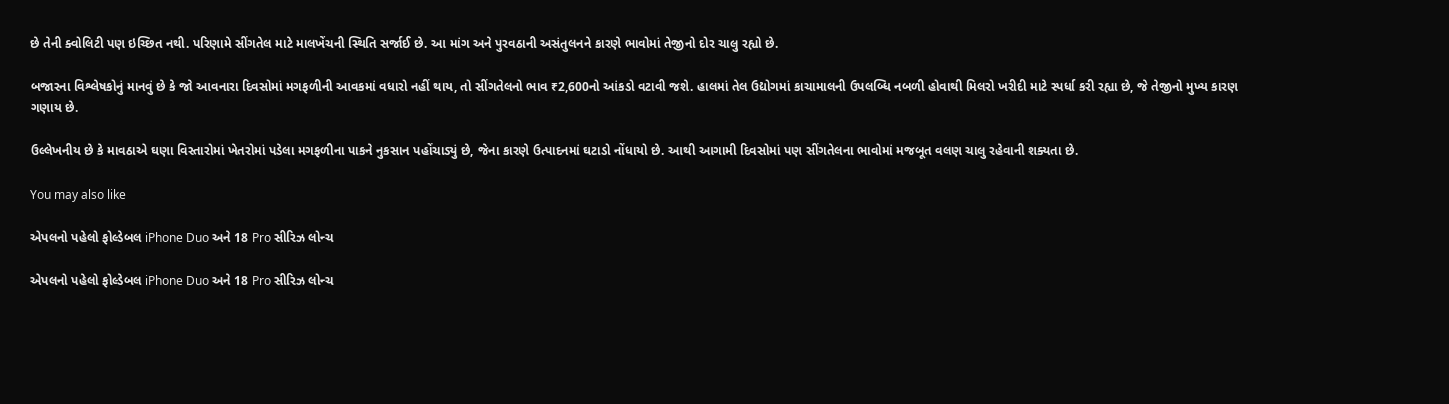છે તેની ક્વોલિટી પણ ઇચ્છિત નથી. પરિણામે સીંગતેલ માટે માલખેંચની સ્થિતિ સર્જાઈ છે. આ માંગ અને પુરવઠાની અસંતુલનને કારણે ભાવોમાં તેજીનો દોર ચાલુ રહ્યો છે.

બજારના વિશ્લેષકોનું માનવું છે કે જો આવનારા દિવસોમાં મગફળીની આવકમાં વધારો નહીં થાય, તો સીંગતેલનો ભાવ ₹2,600નો આંકડો વટાવી જશે. હાલમાં તેલ ઉદ્યોગમાં કાચામાલની ઉપલબ્ધિ નબળી હોવાથી મિલરો ખરીદી માટે સ્પર્ધા કરી રહ્યા છે, જે તેજીનો મુખ્ય કારણ ગણાય છે.

ઉલ્લેખનીય છે કે માવઠાએ ઘણા વિસ્તારોમાં ખેતરોમાં પડેલા મગફળીના પાકને નુકસાન પહોંચાડ્યું છે, જેના કારણે ઉત્પાદનમાં ઘટાડો નોંધાયો છે. આથી આગામી દિવસોમાં પણ સીંગતેલના ભાવોમાં મજબૂત વલણ ચાલુ રહેવાની શક્યતા છે.

You may also like

એપલનો પહેલો ફોલ્ડેબલ iPhone Duo અને 18 Pro સીરિઝ લોન્ચ

એપલનો પહેલો ફોલ્ડેબલ iPhone Duo અને 18 Pro સીરિઝ લોન્ચ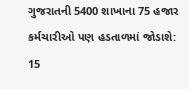ગુજરાતની 5400 શાખાના 75 હજાર કર્મચારીઓ પણ હડતાળમાં જોડાશે: 15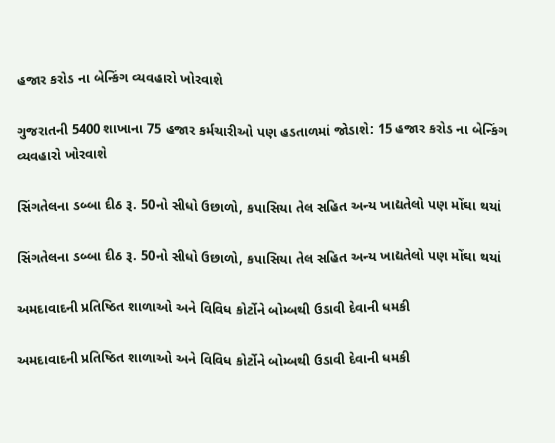હજાર કરોડ ના બેન્કિંગ વ્યવહારો ખોરવાશે

ગુજરાતની 5400 શાખાના 75 હજાર કર્મચારીઓ પણ હડતાળમાં જોડાશે: 15 હજાર કરોડ ના બેન્કિંગ વ્યવહારો ખોરવાશે

સિંગતેલના ડબ્બા દીઠ રૂ. 50નો સીધો ઉછાળો, કપાસિયા તેલ સહિત અન્ય ખાદ્યતેલો પણ મોંઘા થયાં

સિંગતેલના ડબ્બા દીઠ રૂ. 50નો સીધો ઉછાળો, કપાસિયા તેલ સહિત અન્ય ખાદ્યતેલો પણ મોંઘા થયાં

અમદાવાદની પ્રતિષ્ઠિત શાળાઓ અને વિવિધ કોર્ટોને બોમ્બથી ઉડાવી દેવાની ધમકી

અમદાવાદની પ્રતિષ્ઠિત શાળાઓ અને વિવિધ કોર્ટોને બોમ્બથી ઉડાવી દેવાની ધમકી